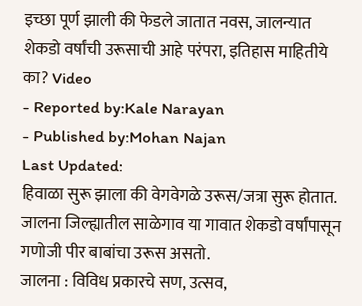इच्छा पूर्ण झाली की फेडले जातात नवस, जालन्यात शेकडो वर्षांची उरूसाची आहे परंपरा, इतिहास माहितीये का? Video
- Reported by:Kale Narayan
- Published by:Mohan Najan
Last Updated:
हिवाळा सुरू झाला की वेगवेगळे उरूस/जत्रा सुरू होतात. जालना जिल्ह्यातील साळेगाव या गावात शेकडो वर्षांपासून गणोजी पीर बाबांचा उरूस असतो.
जालना : विविध प्रकारचे सण, उत्सव,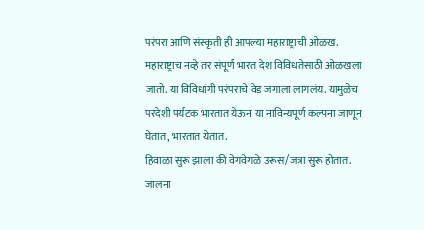परंपरा आणि संस्कृती ही आपल्या महाराष्ट्राची ओळख. महाराष्ट्राच नव्हे तर संपूर्ण भारत देश विविधतेसाठी ओळखला जातो. या विविधांगी परंपराचे वेड जगाला लागलंय. यामुळेच परदेशी पर्यटक भारतात येऊन या नाविन्यपूर्ण कल्पना जाणून घेतात, भारतात येतात.
हिवाळा सुरू झाला की वेगवेगळे उरूस/जत्रा सुरू होतात. जालना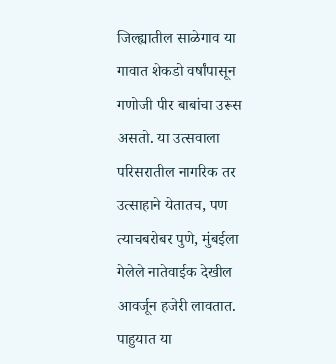जिल्ह्यातील साळेगाव या गावात शेकडो वर्षांपासून गणोजी पीर बाबांचा उरूस असतो. या उत्सवाला परिसरातील नागरिक तर उत्साहाने येतातच, पण त्याचबरोबर पुणे, मुंबईला गेलेले नातेवाईक देखील आवर्जून हजेरी लावतात. पाहुयात या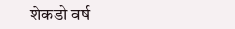शेकडो वर्ष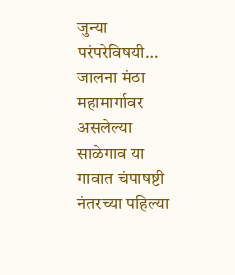जुन्या परंपरेविषयी…
जालना मंठा महामार्गावर असलेल्या साळेगाव या गावात चंपाषष्टी नंतरच्या पहिल्या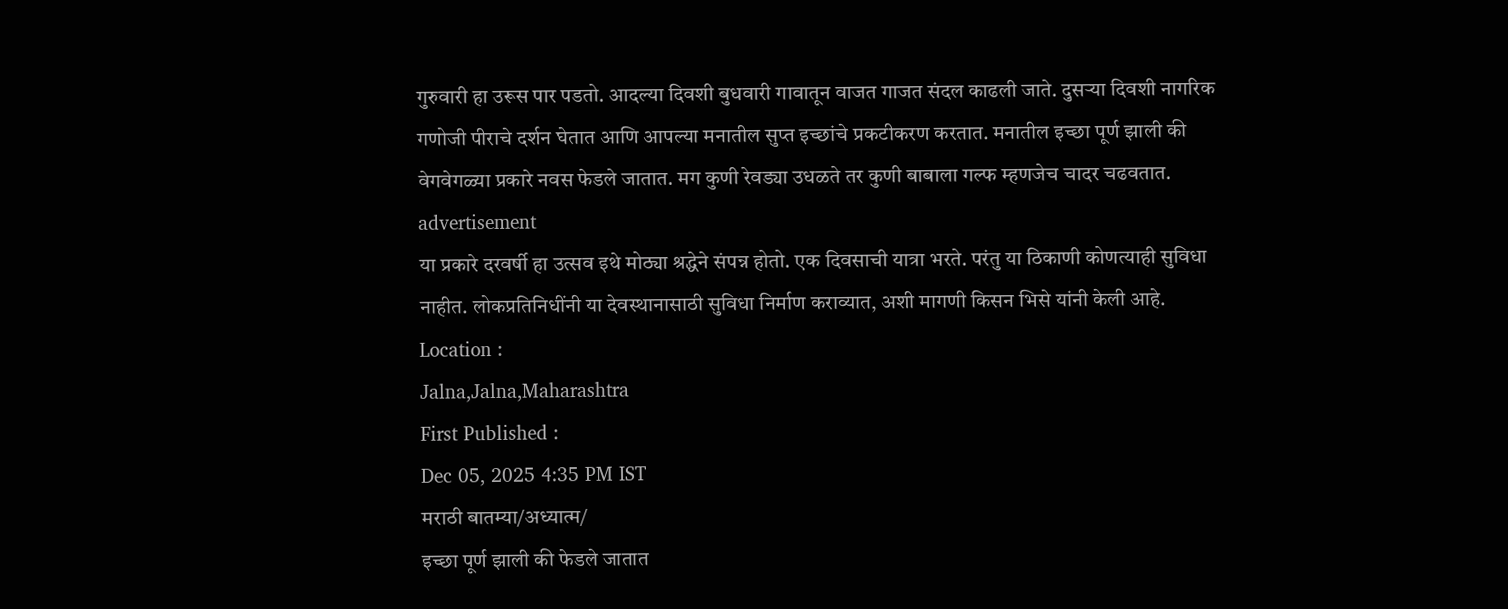गुरुवारी हा उरूस पार पडतो. आदल्या दिवशी बुधवारी गावातून वाजत गाजत संदल काढली जाते. दुसऱ्या दिवशी नागरिक गणोजी पीराचे दर्शन घेतात आणि आपल्या मनातील सुप्त इच्छांचे प्रकटीकरण करतात. मनातील इच्छा पूर्ण झाली की वेगवेगळ्या प्रकारे नवस फेडले जातात. मग कुणी रेवड्या उधळते तर कुणी बाबाला गल्फ म्हणजेच चादर चढवतात.
advertisement
या प्रकारे दरवर्षी हा उत्सव इथे मोठ्या श्रद्धेने संपन्न होतो. एक दिवसाची यात्रा भरते. परंतु या ठिकाणी कोणत्याही सुविधा नाहीत. लोकप्रतिनिधींनी या देवस्थानासाठी सुविधा निर्माण कराव्यात, अशी मागणी किसन भिसे यांनी केली आहे.
Location :
Jalna,Jalna,Maharashtra
First Published :
Dec 05, 2025 4:35 PM IST
मराठी बातम्या/अध्यात्म/
इच्छा पूर्ण झाली की फेडले जातात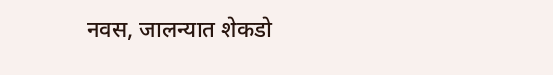नवस, जालन्यात शेकडो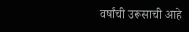वर्षांची उरूसाची आहे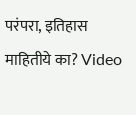परंपरा, इतिहास माहितीये का? Video